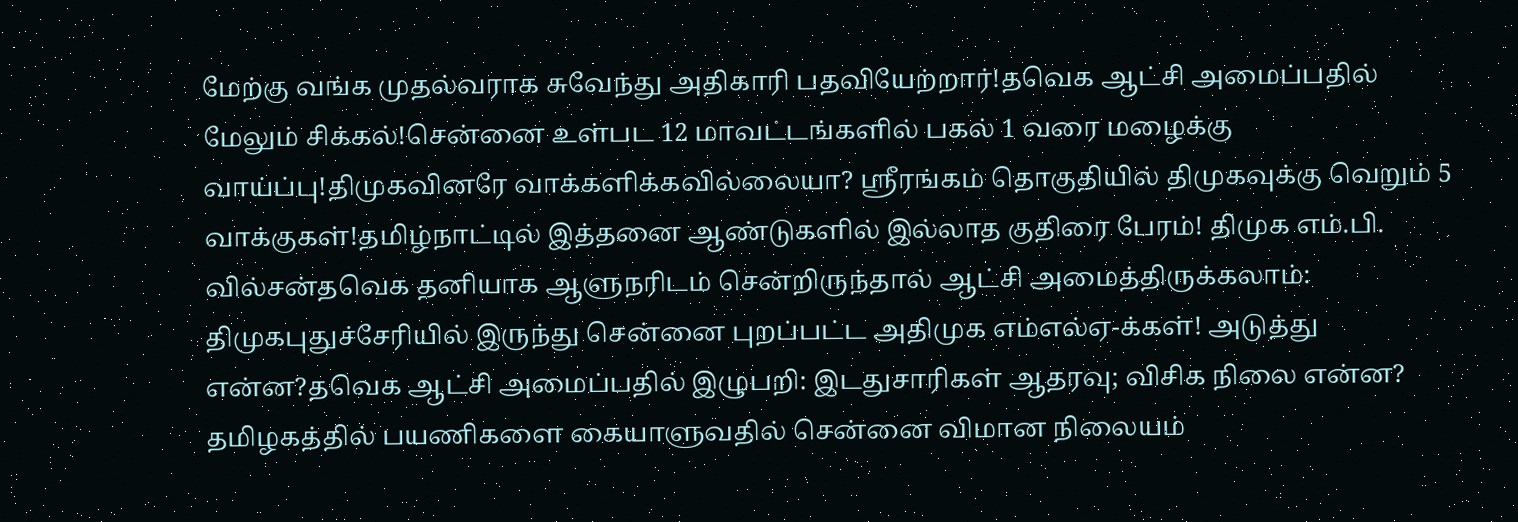மேற்கு வங்க முதல்வராக சுவேந்து அதிகாரி பதவியேற்றார்!தவெக ஆட்சி அமைப்பதில் மேலும் சிக்கல்!சென்னை உள்பட 12 மாவட்டங்களில் பகல் 1 வரை மழைக்கு வாய்ப்பு!திமுகவினரே வாக்களிக்கவில்லையா? ஸ்ரீரங்கம் தொகுதியில் திமுகவுக்கு வெறும் 5 வாக்குகள்!தமிழ்நாட்டில் இத்தனை ஆண்டுகளில் இல்லாத குதிரை பேரம்! திமுக எம்.பி. வில்சன்தவெக தனியாக ஆளுநரிடம் சென்றிருந்தால் ஆட்சி அமைத்திருக்கலாம்: திமுகபுதுச்சேரியில் இருந்து சென்னை புறப்பட்ட அதிமுக எம்எல்ஏ-க்கள்! அடுத்து என்ன?தவெக ஆட்சி அமைப்பதில் இழுபறி: இடதுசாரிகள் ஆதரவு; விசிக நிலை என்ன? தமிழகத்தில் பயணிகளை கையாளுவதில் சென்னை விமான நிலையம்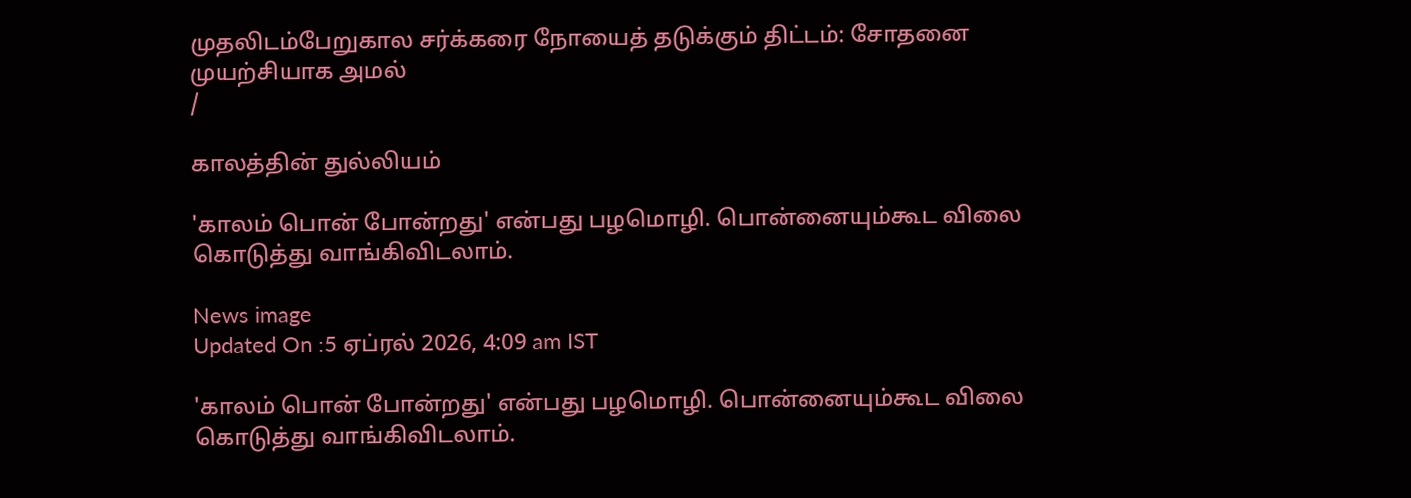முதலிடம்பேறுகால சர்க்கரை நோயைத் தடுக்கும் திட்டம்: சோதனை முயற்சியாக அமல்
/

காலத்தின் துல்லியம்

'காலம் பொன் போன்றது' என்பது பழமொழி. பொன்னையும்கூட விலை கொடுத்து வாங்கிவிடலாம்.

News image
Updated On :5 ஏப்ரல் 2026, 4:09 am IST

'காலம் பொன் போன்றது' என்பது பழமொழி. பொன்னையும்கூட விலை கொடுத்து வாங்கிவிடலாம்.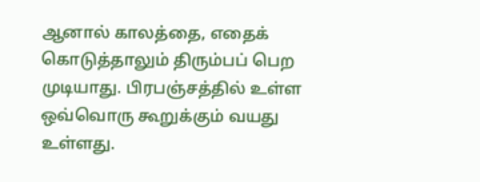ஆனால் காலத்தை, எதைக் கொடுத்தாலும் திரும்பப் பெற முடியாது. பிரபஞ்சத்தில் உள்ள ஒவ்வொரு கூறுக்கும் வயது உள்ளது.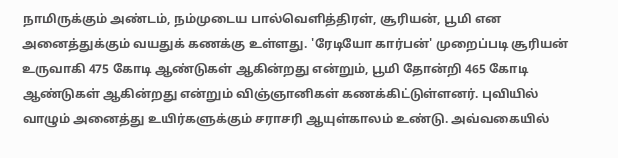நாமிருக்கும் அண்டம், நம்முடைய பால்வெளித்திரள், சூரியன், பூமி என அனைத்துக்கும் வயதுக் கணக்கு உள்ளது. 'ரேடியோ கார்பன்' முறைப்படி சூரியன் உருவாகி 475 கோடி ஆண்டுகள் ஆகின்றது என்றும், பூமி தோன்றி 465 கோடி ஆண்டுகள் ஆகின்றது என்றும் விஞ்ஞானிகள் கணக்கிட்டுள்ளனர். புவியில் வாழும் அனைத்து உயிர்களுக்கும் சராசரி ஆயுள்காலம் உண்டு. அவ்வகையில்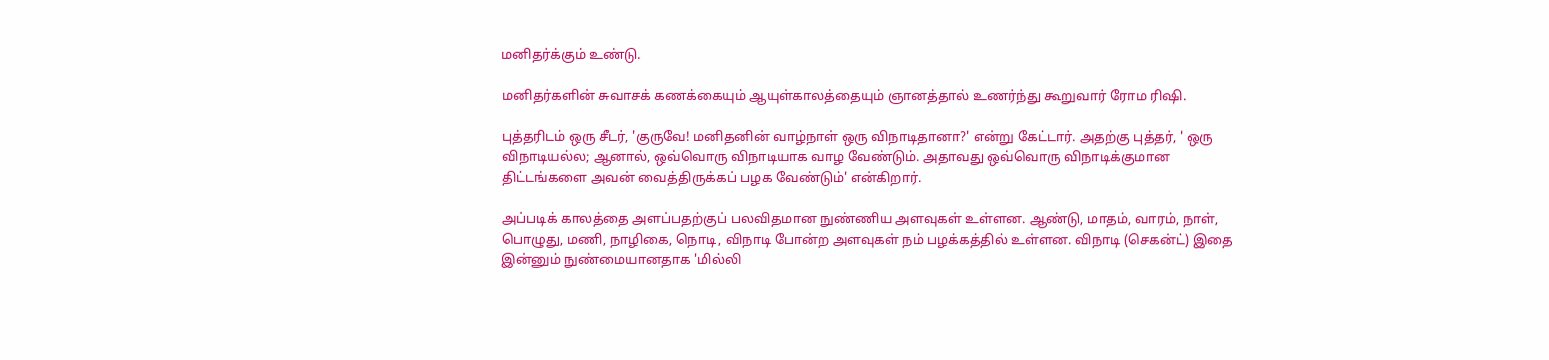மனிதர்க்கும் உண்டு.

மனிதர்களின் சுவாசக் கணக்கையும் ஆயுள்காலத்தையும் ஞானத்தால் உணர்ந்து கூறுவார் ரோம ரிஷி.

புத்தரிடம் ஒரு சீடர், 'குருவே! மனிதனின் வாழ்நாள் ஒரு விநாடிதானா?' என்று கேட்டார். அதற்கு புத்தர், ' ஒரு விநாடியல்ல; ஆனால், ஒவ்வொரு விநாடியாக வாழ வேண்டும். அதாவது ஒவ்வொரு விநாடிக்குமான திட்டங்களை அவன் வைத்திருக்கப் பழக வேண்டும்' என்கிறார்.

அப்படிக் காலத்தை அளப்பதற்குப் பலவிதமான நுண்ணிய அளவுகள் உள்ளன. ஆண்டு, மாதம், வாரம், நாள், பொழுது, மணி, நாழிகை, நொடி, விநாடி போன்ற அளவுகள் நம் பழக்கத்தில் உள்ளன. விநாடி (செகன்ட்) இதை இன்னும் நுண்மையானதாக 'மில்லி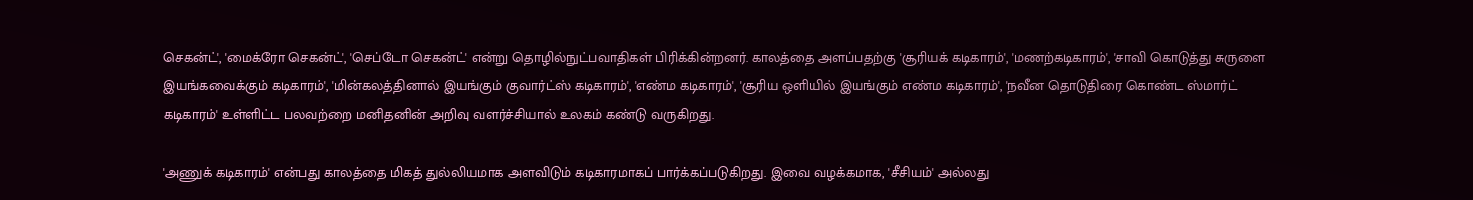செகன்ட்', 'மைக்ரோ செகன்ட்', 'செப்டோ செகன்ட்' என்று தொழில்நுட்பவாதிகள் பிரிக்கின்றனர். காலத்தை அளப்பதற்கு 'சூரியக் கடிகாரம்', 'மணற்கடிகாரம்', 'சாவி கொடுத்து சுருளை இயங்கவைக்கும் கடிகாரம்', 'மின்கலத்தினால் இயங்கும் குவார்ட்ஸ் கடிகாரம்', 'எண்ம கடிகாரம்', 'சூரிய ஒளியில் இயங்கும் எண்ம கடிகாரம்', 'நவீன தொடுதிரை கொண்ட ஸ்மார்ட் கடிகாரம்' உள்ளிட்ட பலவற்றை மனிதனின் அறிவு வளர்ச்சியால் உலகம் கண்டு வருகிறது.

'அணுக் கடிகாரம்' என்பது காலத்தை மிகத் துல்லியமாக அளவிடும் கடிகாரமாகப் பார்க்கப்படுகிறது. இவை வழக்கமாக, 'சீசியம்' அல்லது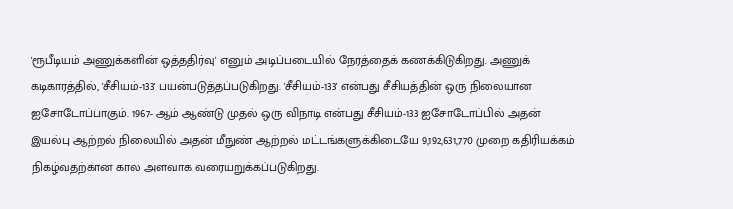'ரூபீடியம் அணுக்களின் ஒத்ததிர்வு' எனும் அடிப்படையில் நேரத்தைக் கணக்கிடுகிறது. அணுக் கடிகாரத்தில், 'சீசியம்-133' பயன்படுத்தப்படுகிறது. 'சீசியம்-133' என்பது சீசியத்தின் ஒரு நிலையான ஐசோடோப்பாகும். 1967- ஆம் ஆண்டு முதல் ஒரு விநாடி என்பது சீசியம்-133 ஐசோடோப்பில் அதன் இயல்பு ஆற்றல் நிலையில் அதன் மீநுண் ஆற்றல் மட்டங்களுக்கிடையே 9,192,631,770 முறை கதிரியக்கம் நிகழ்வதற்கான கால அளவாக வரையறுக்கப்படுகிறது.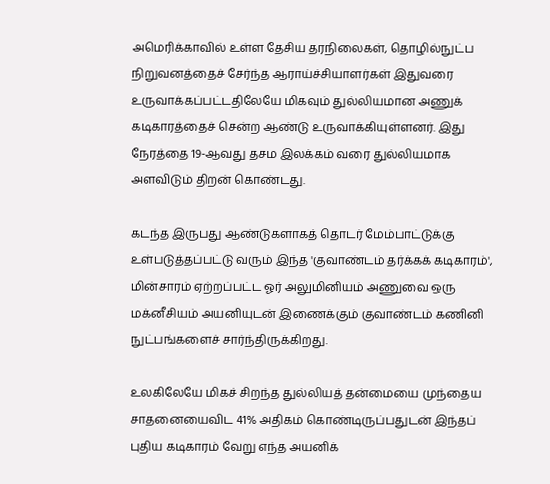அமெரிக்காவில் உள்ள தேசிய தரநிலைகள், தொழில்நுட்ப நிறுவனத்தைச் சேர்ந்த ஆராய்ச்சியாளர்கள் இதுவரை உருவாக்கப்பட்டதிலேயே மிகவும் துல்லியமான அணுக் கடிகாரத்தைச் சென்ற ஆண்டு உருவாக்கியுள்ளனர். இது நேரத்தை 19-ஆவது தசம இலக்கம் வரை துல்லியமாக அளவிடும் திறன் கொண்டது.

கடந்த இருபது ஆண்டுகளாகத் தொடர் மேம்பாட்டுக்கு உள்படுத்தப்பட்டு வரும் இந்த 'குவாண்டம் தர்க்கக் கடிகாரம்', மின்சாரம் ஏற்றப்பட்ட ஓர் அலுமினியம் அணுவை ஒரு மக்னீசியம் அயனியுடன் இணைக்கும் குவாண்டம் கணினி நுட்பங்களைச் சார்ந்திருக்கிறது.

உலகிலேயே மிகச் சிறந்த துல்லியத் தன்மையை முந்தைய சாதனையைவிட 41% அதிகம் கொண்டிருப்பதுடன் இந்தப் புதிய கடிகாரம் வேறு எந்த அயனிக்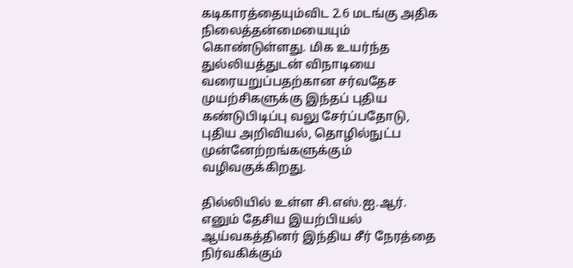கடிகாரத்தையும்விட 2.6 மடங்கு அதிக நிலைத்தன்மையையும் கொண்டுள்ளது. மிக உயர்ந்த துல்லியத்துடன் விநாடியை வரையறுப்பதற்கான சர்வதேச முயற்சிகளுக்கு இந்தப் புதிய கண்டுபிடிப்பு வலு சேர்ப்பதோடு, புதிய அறிவியல், தொழில்நுட்ப முன்னேற்றங்களுக்கும் வழிவகுக்கிறது.

தில்லியில் உள்ள சி.எஸ்.ஐ.ஆர். எனும் தேசிய இயற்பியல் ஆய்வகத்தினர் இந்திய சீர் நேரத்தை நிர்வகிக்கும்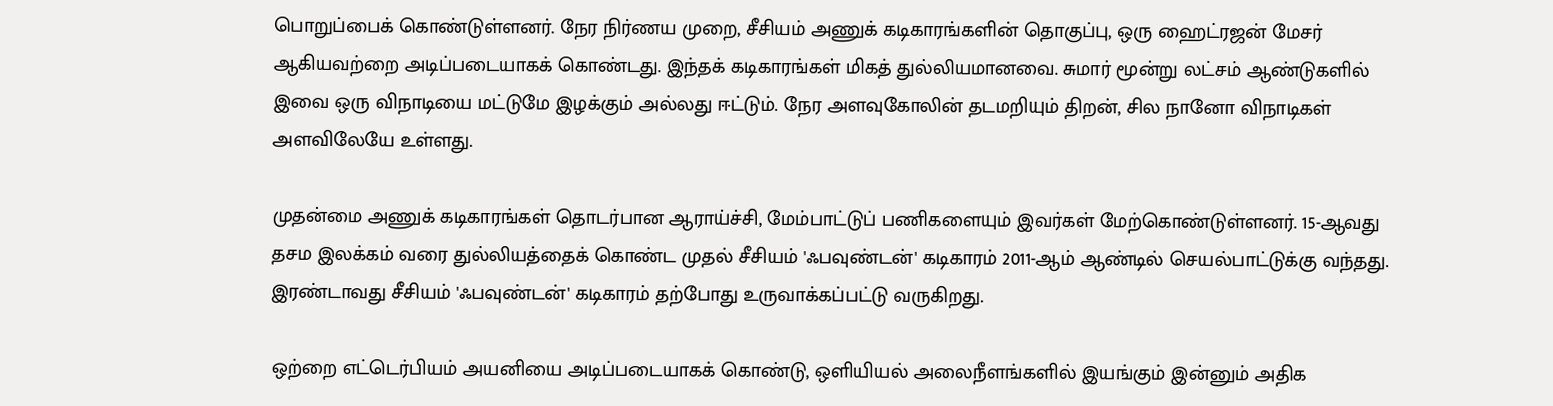பொறுப்பைக் கொண்டுள்ளனர். நேர நிர்ணய முறை, சீசியம் அணுக் கடிகாரங்களின் தொகுப்பு, ஒரு ஹைட்ரஜன் மேசர் ஆகியவற்றை அடிப்படையாகக் கொண்டது. இந்தக் கடிகாரங்கள் மிகத் துல்லியமானவை. சுமார் மூன்று லட்சம் ஆண்டுகளில் இவை ஒரு விநாடியை மட்டுமே இழக்கும் அல்லது ஈட்டும். நேர அளவுகோலின் தடமறியும் திறன், சில நானோ விநாடிகள் அளவிலேயே உள்ளது.

முதன்மை அணுக் கடிகாரங்கள் தொடர்பான ஆராய்ச்சி, மேம்பாட்டுப் பணிகளையும் இவர்கள் மேற்கொண்டுள்ளனர். 15-ஆவது தசம இலக்கம் வரை துல்லியத்தைக் கொண்ட முதல் சீசியம் 'ஃபவுண்டன்' கடிகாரம் 2011-ஆம் ஆண்டில் செயல்பாட்டுக்கு வந்தது. இரண்டாவது சீசியம் 'ஃபவுண்டன்' கடிகாரம் தற்போது உருவாக்கப்பட்டு வருகிறது.

ஒற்றை எட்டெர்பியம் அயனியை அடிப்படையாகக் கொண்டு, ஒளியியல் அலைநீளங்களில் இயங்கும் இன்னும் அதிக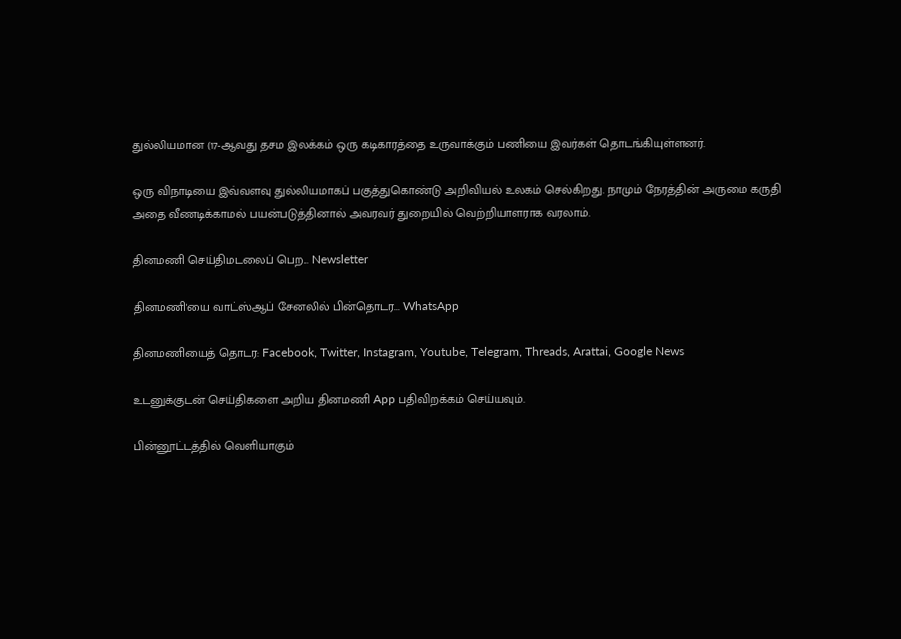துல்லியமான (17-ஆவது தசம இலக்கம் ஒரு கடிகாரத்தை உருவாக்கும் பணியை இவர்கள் தொடங்கியுள்ளனர்.

ஒரு விநாடியை இவ்வளவு துல்லியமாகப் பகுத்துகொண்டு அறிவியல் உலகம் செல்கிறது. நாமும் நேரத்தின் அருமை கருதி அதை வீணடிக்காமல் பயன்படுத்தினால் அவரவர் துறையில் வெற்றியாளராக வரலாம்.

தினமணி செய்திமடலைப் பெற... Newsletter

தினமணி'யை வாட்ஸ்ஆப் சேனலில் பின்தொடர... WhatsApp

தினமணியைத் தொடர: Facebook, Twitter, Instagram, Youtube, Telegram, Threads, Arattai, Google News

உடனுக்குடன் செய்திகளை அறிய தினமணி App பதிவிறக்கம் செய்யவும்.

பின்னூட்டத்தில் வெளியாகும்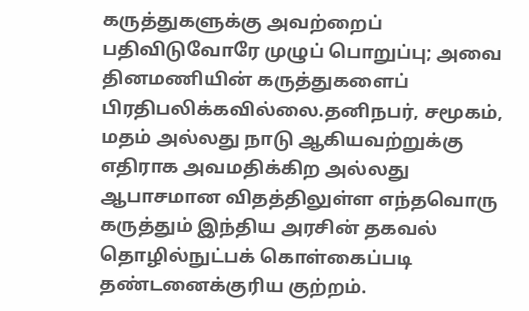கருத்துகளுக்கு அவற்றைப் பதிவிடுவோரே முழுப் பொறுப்பு; அவை தினமணியின் கருத்துகளைப் பிரதிபலிக்கவில்லை.தனிநபர், சமூகம், மதம் அல்லது நாடு ஆகியவற்றுக்கு எதிராக அவமதிக்கிற அல்லது ஆபாசமான விதத்திலுள்ள எந்தவொரு கருத்தும் இந்திய அரசின் தகவல் தொழில்நுட்பக் கொள்கைப்படி தண்டனைக்குரிய குற்றம்.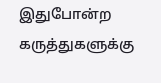இதுபோன்ற கருத்துகளுக்கு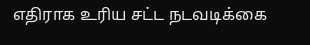எதிராக உரிய சட்ட நடவடிக்கை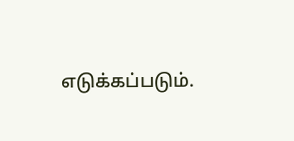எடுக்கப்படும்.